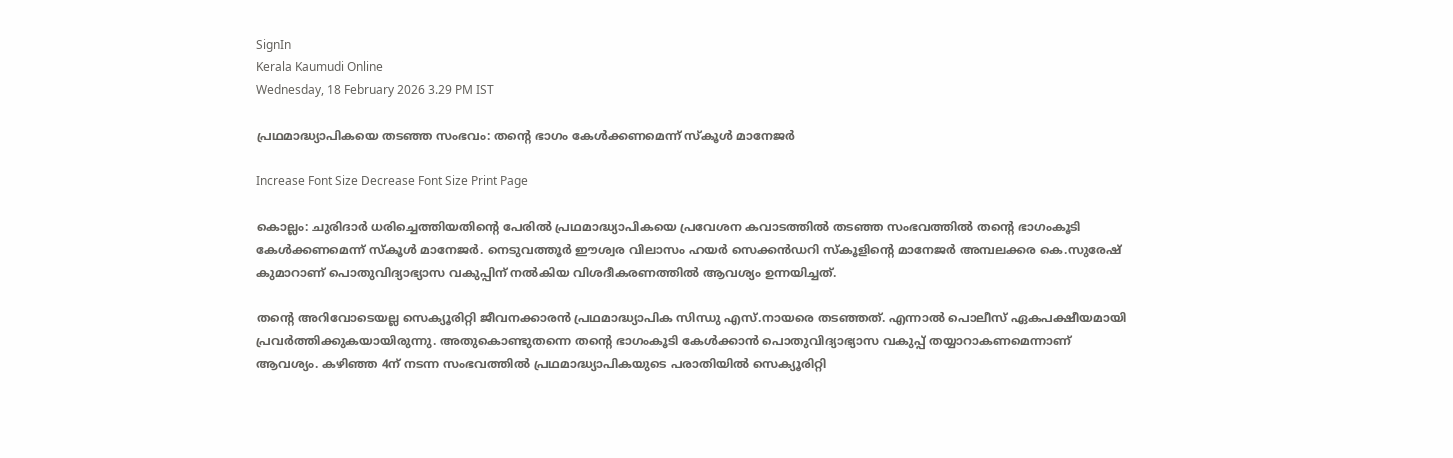SignIn
Kerala Kaumudi Online
Wednesday, 18 February 2026 3.29 PM IST

പ്രഥമാദ്ധ്യാപികയെ തടഞ്ഞ സംഭവം: തന്റെ ഭാഗം കേൾക്കണമെന്ന് സ്കൂൾ മാനേജർ

Increase Font Size Decrease Font Size Print Page

കൊല്ലം: ചുരിദാർ ധരിച്ചെത്തിയതിന്റെ പേരിൽ പ്രഥമാദ്ധ്യാപികയെ പ്രവേശന കവാടത്തിൽ തടഞ്ഞ സംഭവത്തിൽ തന്റെ ഭാഗംകൂടി കേൾക്കണമെന്ന് സ്കൂൾ മാനേജർ. നെടുവത്തൂർ ഈശ്വര വിലാസം ഹയർ സെക്കൻഡറി സ്കൂളിന്റെ മാനേജർ അമ്പലക്കര കെ.സുരേഷ് കുമാറാണ് പൊതുവിദ്യാഭ്യാസ വകുപ്പിന് നൽകിയ വിശദീകരണത്തിൽ ആവശ്യം ഉന്നയിച്ചത്.

തന്റെ അറിവോടെയല്ല സെക്യൂരിറ്റി ജീവനക്കാരൻ പ്രഥമാദ്ധ്യാപിക സിന്ധു എസ്.നായരെ തടഞ്ഞത്. എന്നാൽ പൊലീസ് ഏകപക്ഷീയമായി പ്രവർത്തിക്കുകയായിരുന്നു. അതുകൊണ്ടുതന്നെ തന്റെ ഭാഗംകൂടി കേൾക്കാൻ പൊതുവിദ്യാഭ്യാസ വകുപ്പ് തയ്യാറാകണമെന്നാണ് ആവശ്യം. കഴിഞ്ഞ 4ന് നടന്ന സംഭവത്തിൽ പ്രഥമാദ്ധ്യാപികയുടെ പരാതിയിൽ സെക്യൂരിറ്റി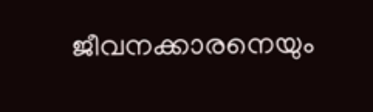ജീവനക്കാരനെയും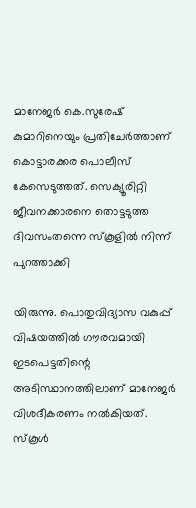മാനേജർ കെ.സുരേഷ് കുമാറിനെയും പ്രതിചേർത്താണ് കൊട്ടാരക്കര പൊലീസ് കേസെടുത്തത്. സെക്യൂരിറ്റി ജീവനക്കാരനെ തൊട്ടടുത്ത ദിവസംതന്നെ സ്കൂളിൽ നിന്ന് പുറത്താക്കി

യിരുന്നു. പൊതുവിദ്യാസ വകുപ്പ് വിഷയത്തിൽ ഗൗരവമായി ഇടപെട്ടതിന്റെ അടിസ്ഥാനത്തിലാണ് മാനേജർ വിശദീകരണം നൽകിയത്. സ്കൂൾ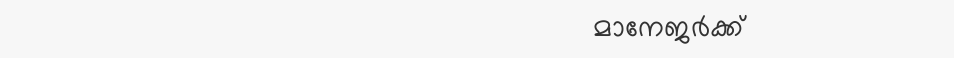മാനേജർക്ക്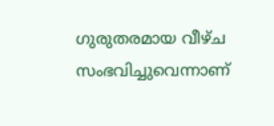ഗുരുതരമായ വീഴ്ച സംഭവിച്ചുവെന്നാണ്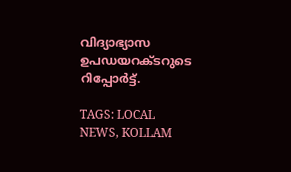വിദ്യാഭ്യാസ ഉപഡയറക്ടറുടെ റിപ്പോർട്ട്.

TAGS: LOCAL NEWS, KOLLAM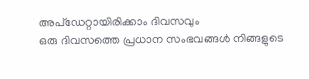അപ്ഡേറ്റായിരിക്കാം ദിവസവും
ഒരു ദിവസത്തെ പ്രധാന സംഭവങ്ങൾ നിങ്ങളുടെ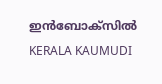ഇൻബോക്സിൽ
KERALA KAUMUDI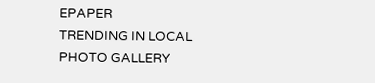EPAPER
TRENDING IN LOCAL
PHOTO GALLERY